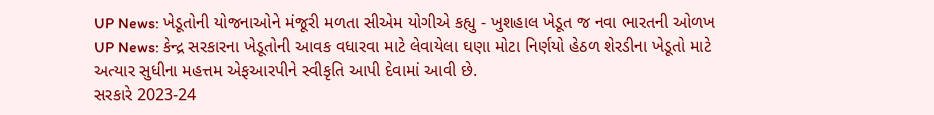UP News: ખેડૂતોની યોજનાઓને મંજૂરી મળતા સીએમ યોગીએ કહ્યુ - ખુશહાલ ખેડૂત જ નવા ભારતની ઓળખ
UP News: કેન્દ્ર સરકારના ખેડૂતોની આવક વધારવા માટે લેવાયેલા ઘણા મોટા નિર્ણયો હેઠળ શેરડીના ખેડૂતો માટે અત્યાર સુધીના મહત્તમ એફઆરપીને સ્વીકૃતિ આપી દેવામાં આવી છે.
સરકારે 2023-24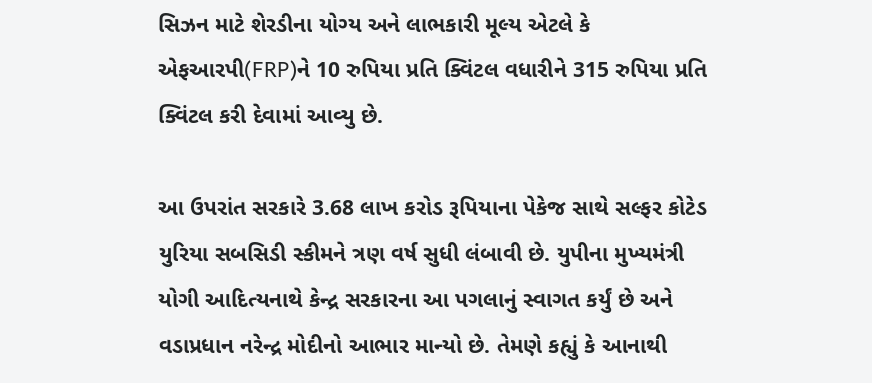સિઝન માટે શેરડીના યોગ્ય અને લાભકારી મૂલ્ય એટલે કે એફઆરપી(FRP)ને 10 રુપિયા પ્રતિ ક્વિંટલ વધારીને 315 રુપિયા પ્રતિ ક્વિંટલ કરી દેવામાં આવ્યુ છે.

આ ઉપરાંત સરકારે 3.68 લાખ કરોડ રૂપિયાના પેકેજ સાથે સલ્ફર કોટેડ યુરિયા સબસિડી સ્કીમને ત્રણ વર્ષ સુધી લંબાવી છે. યુપીના મુખ્યમંત્રી યોગી આદિત્યનાથે કેન્દ્ર સરકારના આ પગલાનું સ્વાગત કર્યું છે અને વડાપ્રધાન નરેન્દ્ર મોદીનો આભાર માન્યો છે. તેમણે કહ્યું કે આનાથી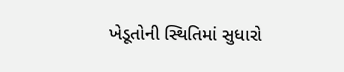ખેડૂતોની સ્થિતિમાં સુધારો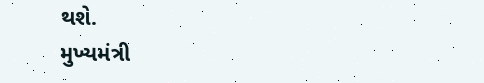થશે.
મુખ્યમંત્રી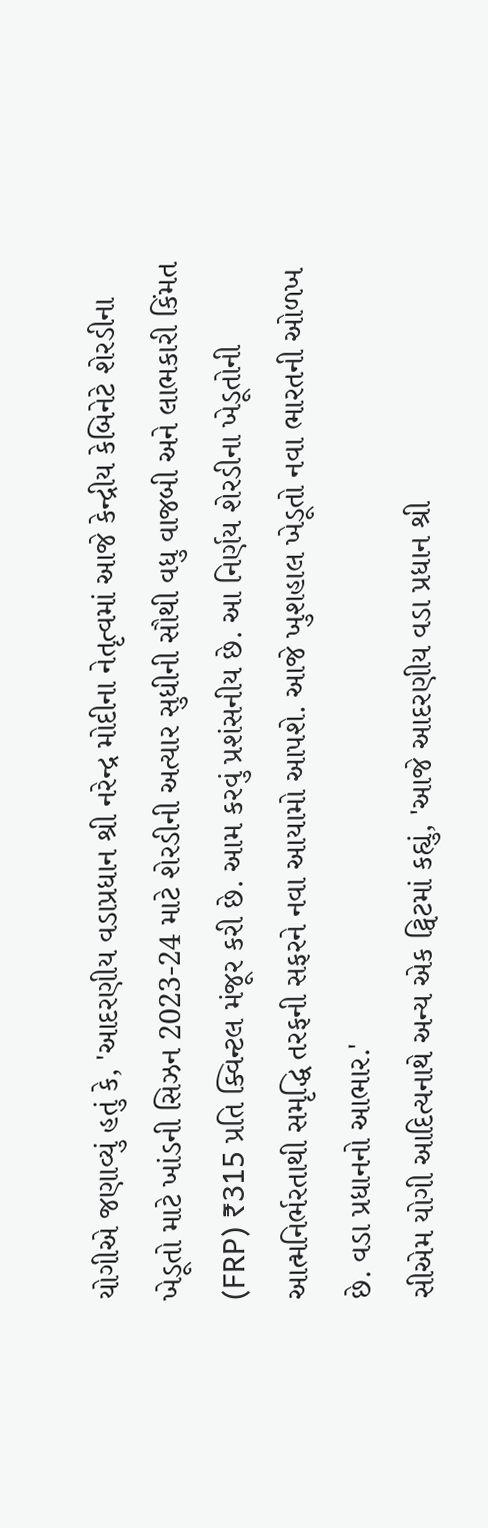યોગીએ જણાવ્યું હતું કે, 'આદરણીય વડાપ્રધાન શ્રી નરેન્દ્ર મોદીના નેતૃત્વમાં આજે કેન્દ્રીય કેબિનેટે શેરડીના ખેડૂતો માટે ખાંડની સિઝન 2023-24 માટે શેરડીની અત્યાર સુધીની સૌથી વધુ વાજબી અને લાભકારી કિંમત (FRP) ₹315 પ્રતિ ક્વિન્ટલ મંજૂર કરી છે. આમ કરવું પ્રશંસનીય છે. આ નિર્ણય શેરડીના ખેડૂતોની આત્મનિર્ભરતાથી સમૃદ્ધિ તરફની સફરને નવા આયામો આપશે. આજે ખુશહાલ ખેડૂતો નવા ભારતની ઓળખ છે. વડા પ્રધાનનો આભાર.'
સીએમ યોગી આદિત્યનાથે અન્ય એક ટ્વિટમાં કહ્યું, 'આજે આદરણીય વડા પ્રધાન શ્રી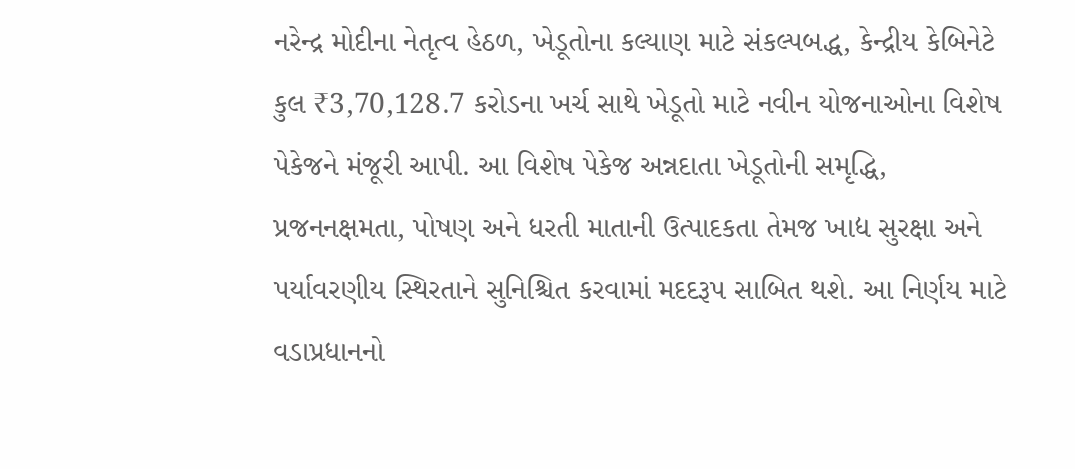નરેન્દ્ર મોદીના નેતૃત્વ હેઠળ, ખેડૂતોના કલ્યાણ માટે સંકલ્પબદ્ધ, કેન્દ્રીય કેબિનેટે કુલ ₹3,70,128.7 કરોડના ખર્ચ સાથે ખેડૂતો માટે નવીન યોજનાઓના વિશેષ પેકેજને મંજૂરી આપી. આ વિશેષ પેકેજ અન્નદાતા ખેડૂતોની સમૃદ્ધિ, પ્રજનનક્ષમતા, પોષણ અને ધરતી માતાની ઉત્પાદકતા તેમજ ખાદ્ય સુરક્ષા અને પર્યાવરણીય સ્થિરતાને સુનિશ્ચિત કરવામાં મદદરૂપ સાબિત થશે. આ નિર્ણય માટે વડાપ્રધાનનો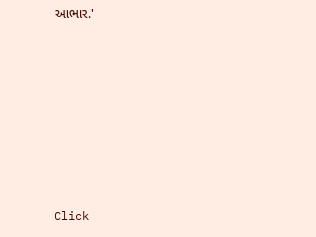આભાર.'












Click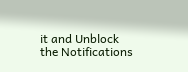it and Unblock the Notifications